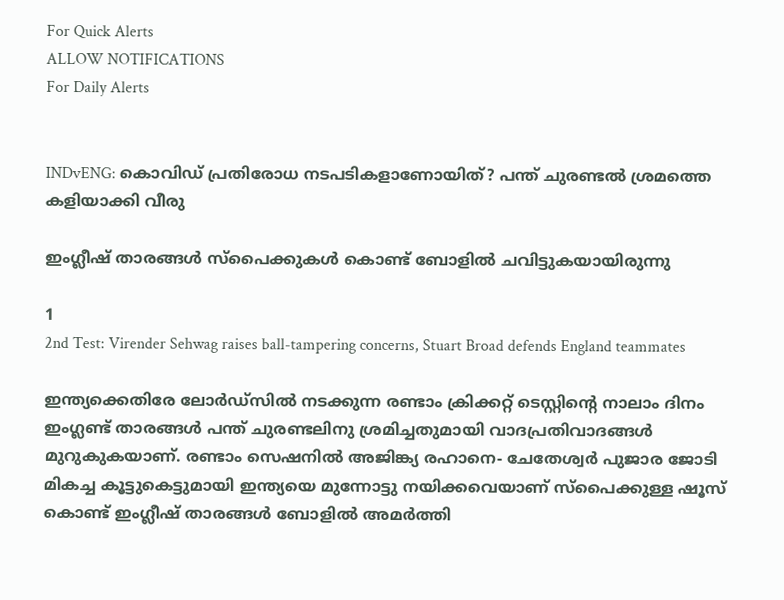For Quick Alerts
ALLOW NOTIFICATIONS
For Daily Alerts


INDvENG: കൊവിഡ് പ്രതിരോധ നടപടികളാണോയിത്? പന്ത് ചുരണ്ടല്‍ ശ്രമത്തെ കളിയാക്കി വീരു

ഇംഗ്ലീഷ് താരങ്ങള്‍ സ്‌പൈക്കുകള്‍ കൊണ്ട് ബോളില്‍ ചവിട്ടുകയായിരുന്നു

1
2nd Test: Virender Sehwag raises ball-tampering concerns, Stuart Broad defends England teammates

ഇന്ത്യക്കെതിരേ ലോര്‍ഡ്‌സില്‍ നടക്കുന്ന രണ്ടാം ക്രിക്കറ്റ് ടെസ്റ്റിന്റെ നാലാം ദിനം ഇംഗ്ലണ്ട് താരങ്ങള്‍ പന്ത് ചുരണ്ടലിനു ശ്രമിച്ചതുമായി വാദപ്രതിവാദങ്ങള്‍ മുറുകുകയാണ്. രണ്ടാം സെഷനില്‍ അജിങ്ക്യ രഹാനെ- ചേതേശ്വര്‍ പുജാര ജോടി മികച്ച കൂട്ടുകെട്ടുമായി ഇന്ത്യയെ മുന്നോട്ടു നയിക്കവെയാണ് സ്‌പൈക്കുള്ള ഷൂസ് കൊണ്ട് ഇംഗ്ലീഷ് താരങ്ങള്‍ ബോളില്‍ അമര്‍ത്തി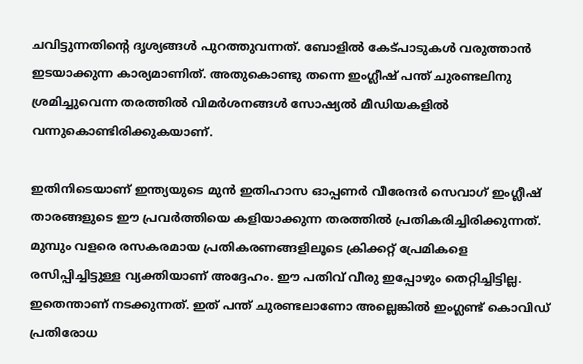ചവിട്ടുന്നതിന്റെ ദൃശ്യങ്ങള്‍ പുറത്തുവന്നത്. ബോളില്‍ കേട്പാടുകള്‍ വരുത്താന്‍ ഇടയാക്കുന്ന കാര്യമാണിത്. അതുകൊണ്ടു തന്നെ ഇംഗ്ലീഷ് പന്ത് ചുരണ്ടലിനു ശ്രമിച്ചുവെന്ന തരത്തില്‍ വിമര്‍ശനങ്ങള്‍ സോഷ്യല്‍ മീഡിയകളില്‍ വന്നുകൊണ്ടിരിക്കുകയാണ്.

ഇതിനിടെയാണ് ഇന്ത്യയുടെ മുന്‍ ഇതിഹാസ ഓപ്പണര്‍ വീരേന്ദര്‍ സെവാഗ് ഇംഗ്ലീഷ് താരങ്ങളുടെ ഈ പ്രവര്‍ത്തിയെ കളിയാക്കുന്ന തരത്തില്‍ പ്രതികരിച്ചിരിക്കുന്നത്. മുമ്പും വളരെ രസകരമായ പ്രതികരണങ്ങളിലൂടെ ക്രിക്കറ്റ് പ്രേമികളെ രസിപ്പിച്ചിട്ടുള്ള വ്യക്തിയാണ് അദ്ദേഹം. ഈ പതിവ് വീരു ഇപ്പോഴും തെറ്റിച്ചിട്ടില്ല. ഇതെന്താണ് നടക്കുന്നത്. ഇത് പന്ത് ചുരണ്ടലാണോ അല്ലെങ്കില്‍ ഇംഗ്ലണ്ട് കൊവിഡ് പ്രതിരോധ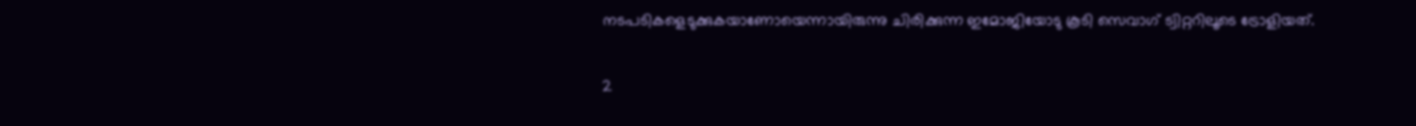നടപടികളെടുക്കുകയാണോയെന്നായിരുന്നു ചിരിക്കുന്ന ഇമോജിയോടു കൂടി സെവാഗ് ട്വിറ്ററിലൂടെ ട്രോളിയത്.

2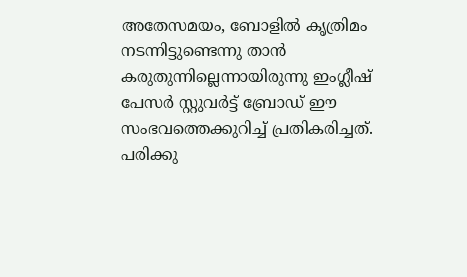അതേസമയം, ബോളില്‍ കൃത്രിമം നടന്നിട്ടുണ്ടെന്നു താന്‍ കരുതുന്നില്ലെന്നായിരുന്നു ഇംഗ്ലീഷ് പേസര്‍ സ്റ്റുവര്‍ട്ട് ബ്രോഡ് ഈ സംഭവത്തെക്കുറിച്ച് പ്രതികരിച്ചത്. പരിക്കു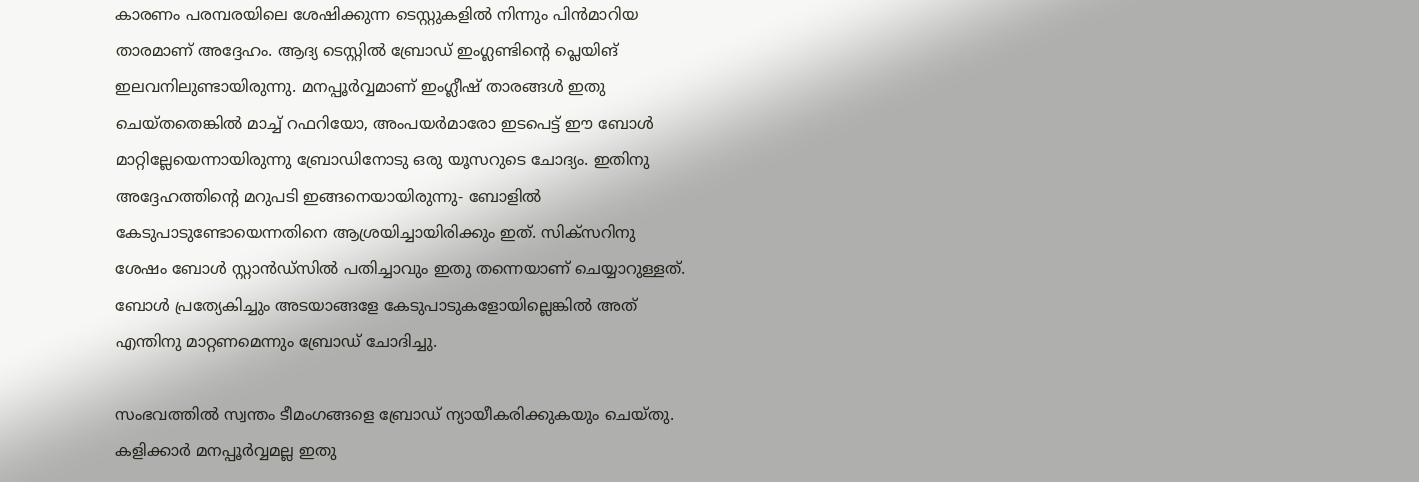കാരണം പരമ്പരയിലെ ശേഷിക്കുന്ന ടെസ്റ്റുകളില്‍ നിന്നും പിന്‍മാറിയ താരമാണ് അദ്ദേഹം. ആദ്യ ടെസ്റ്റില്‍ ബ്രോഡ് ഇംഗ്ലണ്ടിന്റെ പ്ലെയിങ് ഇലവനിലുണ്ടായിരുന്നു. മനപ്പൂര്‍വ്വമാണ് ഇംഗ്ലീഷ് താരങ്ങള്‍ ഇതു ചെയ്തതെങ്കില്‍ മാച്ച് റഫറിയോ, അംപയര്‍മാരോ ഇടപെട്ട് ഈ ബോള്‍ മാറ്റില്ലേയെന്നായിരുന്നു ബ്രോഡിനോടു ഒരു യൂസറുടെ ചോദ്യം. ഇതിനു അദ്ദേഹത്തിന്റെ മറുപടി ഇങ്ങനെയായിരുന്നു- ബോളില്‍ കേടുപാടുണ്ടോയെന്നതിനെ ആശ്രയിച്ചായിരിക്കും ഇത്. സിക്‌സറിനു ശേഷം ബോള്‍ സ്റ്റാന്‍ഡ്‌സില്‍ പതിച്ചാവും ഇതു തന്നെയാണ് ചെയ്യാറുള്ളത്. ബോള്‍ പ്രത്യേകിച്ചും അടയാങ്ങളേ കേടുപാടുകളോയില്ലെങ്കില്‍ അത് എന്തിനു മാറ്റണമെന്നും ബ്രോഡ് ചോദിച്ചു.

സംഭവത്തില്‍ സ്വന്തം ടീമംഗങ്ങളെ ബ്രോഡ് ന്യായീകരിക്കുകയും ചെയ്തു. കളിക്കാര്‍ മനപ്പൂര്‍വ്വമല്ല ഇതു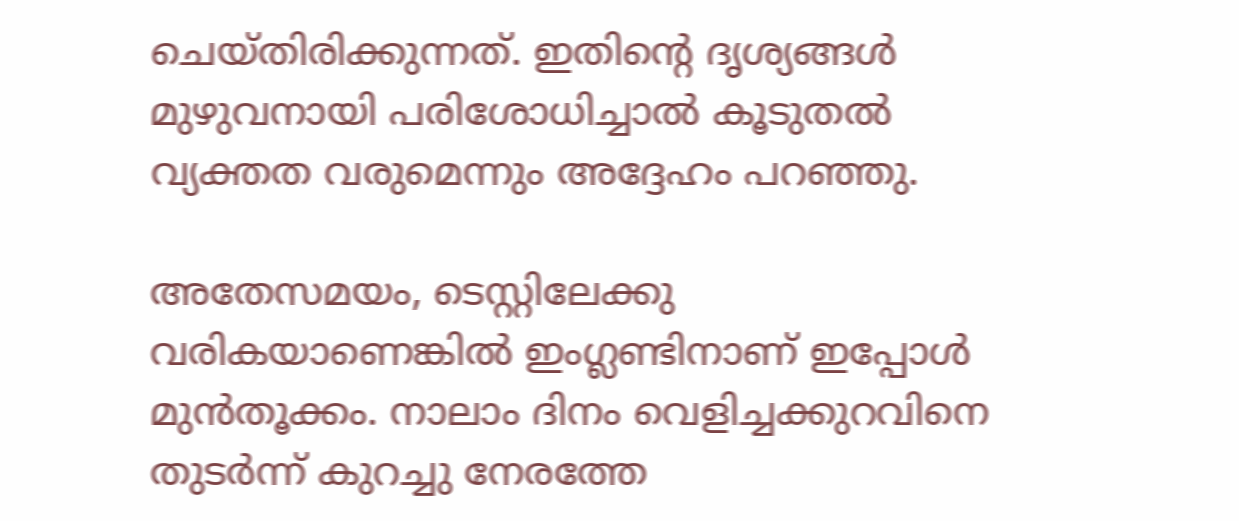ചെയ്തിരിക്കുന്നത്. ഇതിന്റെ ദൃശ്യങ്ങള്‍ മുഴുവനായി പരിശോധിച്ചാല്‍ കൂടുതല്‍ വ്യക്തത വരുമെന്നും അദ്ദേഹം പറഞ്ഞു.

അതേസമയം, ടെസ്റ്റിലേക്കു വരികയാണെങ്കില്‍ ഇംഗ്ലണ്ടിനാണ് ഇപ്പോള്‍ മുന്‍തൂക്കം. നാലാം ദിനം വെളിച്ചക്കുറവിനെ തുടര്‍ന്ന് കുറച്ചു നേരത്തേ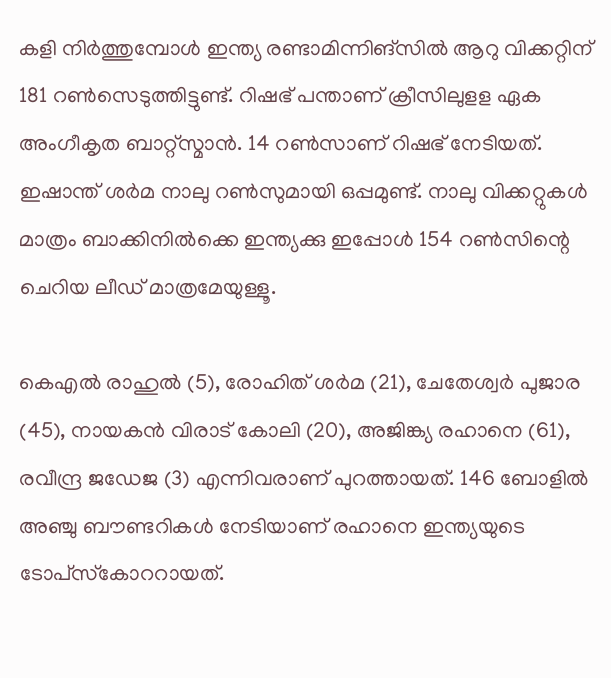കളി നിര്‍ത്തുമ്പോള്‍ ഇന്ത്യ രണ്ടാമിന്നിങ്‌സില്‍ ആറു വിക്കറ്റിന് 181 റണ്‍സെടുത്തിട്ടുണ്ട്. റിഷഭ് പന്താണ് ക്രീസിലുളള ഏക അംഗീകൃത ബാറ്റ്‌സ്മാന്‍. 14 റണ്‍സാണ് റിഷഭ് നേടിയത്. ഇഷാന്ത് ശര്‍മ നാലു റണ്‍സുമായി ഒപ്പമുണ്ട്. നാലു വിക്കറ്റുകള്‍ മാത്രം ബാക്കിനില്‍ക്കെ ഇന്ത്യക്കു ഇപ്പോള്‍ 154 റണ്‍സിന്റെ ചെറിയ ലീഡ് മാത്രമേയുള്ളൂ.

കെഎല്‍ രാഹുല്‍ (5), രോഹിത് ശര്‍മ (21), ചേതേശ്വര്‍ പുജാര (45), നായകന്‍ വിരാട് കോലി (20), അജിങ്ക്യ രഹാനെ (61), രവീന്ദ്ര ജഡേജ (3) എന്നിവരാണ് പുറത്തായത്. 146 ബോളില്‍ അഞ്ചു ബൗണ്ടറികള്‍ നേടിയാണ് രഹാനെ ഇന്ത്യയുടെ ടോപ്‌സ്‌കോററായത്.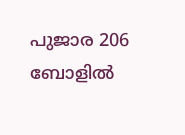പുജാര 206 ബോളില്‍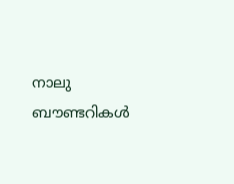നാലു ബൗണ്ടറികള്‍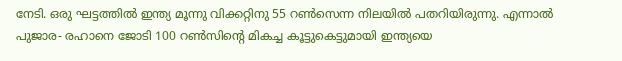നേടി. ഒരു ഘട്ടത്തില്‍ ഇന്ത്യ മൂന്നു വിക്കറ്റിനു 55 റണ്‍സെന്ന നിലയില്‍ പതറിയിരുന്നു. എന്നാല്‍ പുജാര- രഹാനെ ജോടി 100 റണ്‍സിന്റെ മികച്ച കൂട്ടുകെട്ടുമായി ഇന്ത്യയെ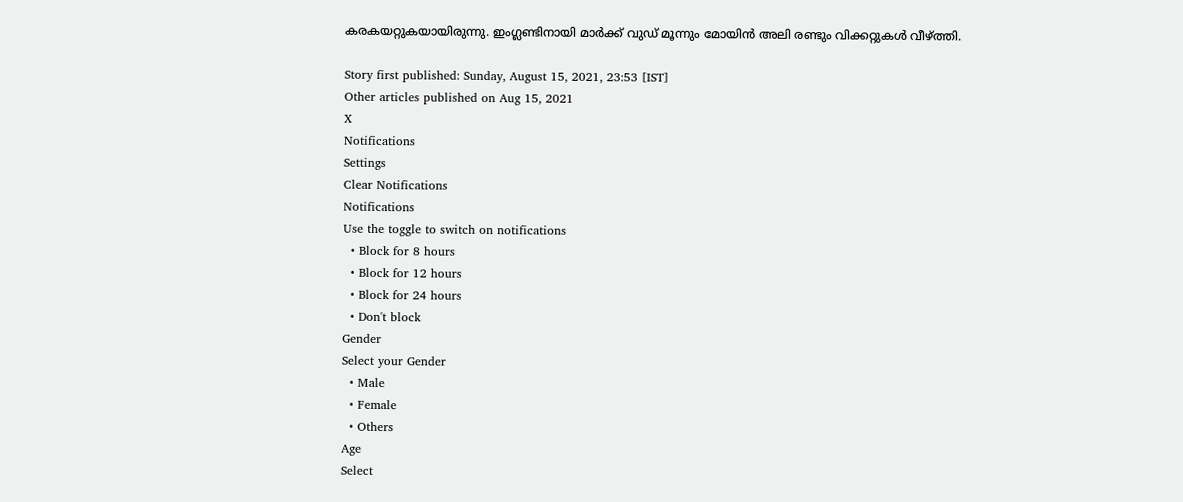കരകയറ്റുകയായിരുന്നു. ഇംഗ്ലണ്ടിനായി മാര്‍ക്ക് വുഡ് മൂന്നും മോയിന്‍ അലി രണ്ടും വിക്കറ്റുകള്‍ വീഴ്ത്തി.

Story first published: Sunday, August 15, 2021, 23:53 [IST]
Other articles published on Aug 15, 2021
X
Notifications
Settings
Clear Notifications
Notifications
Use the toggle to switch on notifications
  • Block for 8 hours
  • Block for 12 hours
  • Block for 24 hours
  • Don't block
Gender
Select your Gender
  • Male
  • Female
  • Others
Age
Select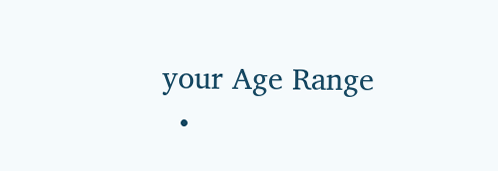your Age Range
  •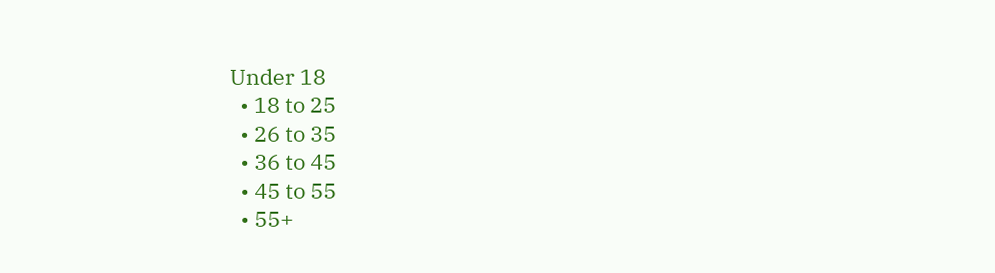Under 18
  • 18 to 25
  • 26 to 35
  • 36 to 45
  • 45 to 55
  • 55+